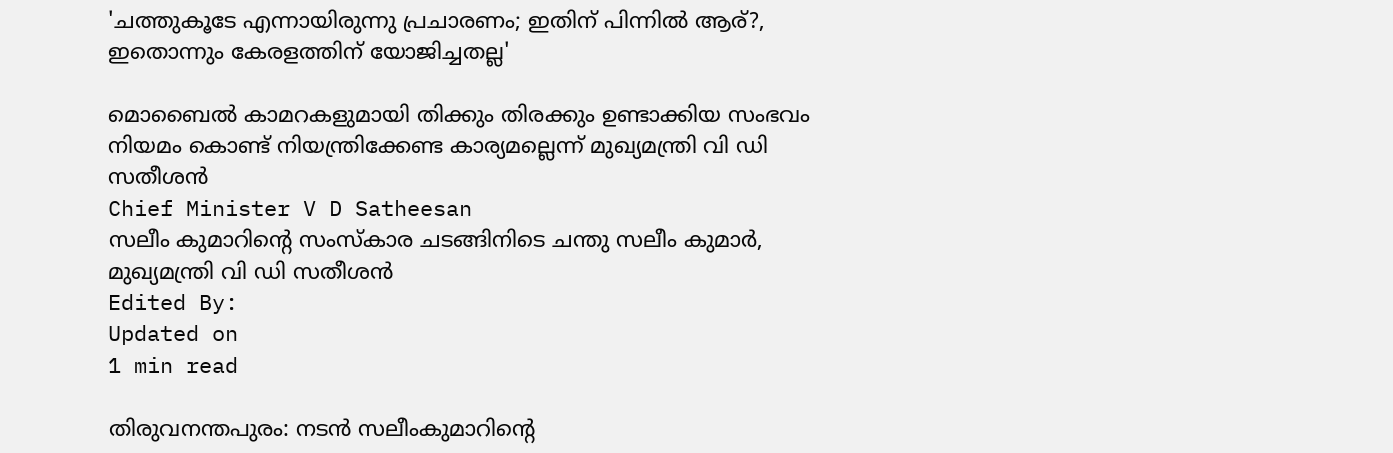'ചത്തുകൂടേ എന്നായിരുന്നു പ്രചാരണം; ഇതിന് പിന്നില്‍ ആര്?, ഇതൊന്നും കേരളത്തിന് യോജിച്ചതല്ല'

മൊബൈല്‍ കാമറകളുമായി തിക്കും തിരക്കും ഉണ്ടാക്കിയ സംഭവം നിയമം കൊണ്ട് നിയന്ത്രിക്കേണ്ട കാര്യമല്ലെന്ന് മുഖ്യമന്ത്രി വി ഡി സതീശന്‍
Chief Minister V D Satheesan
സലീം കുമാറിന്റെ സംസ്‌കാര ചടങ്ങിനിടെ ചന്തു സലീം കുമാര്‍, മുഖ്യമന്ത്രി വി ഡി സതീശന്‍
Edited By:
Updated on
1 min read

തിരുവനന്തപുരം: നടന്‍ സലീംകുമാറിന്റെ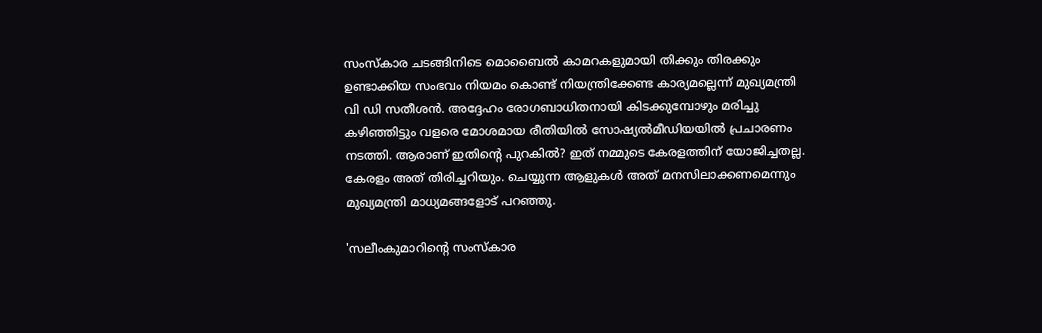സംസ്‌കാര ചടങ്ങിനിടെ മൊബൈല്‍ കാമറകളുമായി തിക്കും തിരക്കും ഉണ്ടാക്കിയ സംഭവം നിയമം കൊണ്ട് നിയന്ത്രിക്കേണ്ട കാര്യമല്ലെന്ന് മുഖ്യമന്ത്രി വി ഡി സതീശന്‍. അദ്ദേഹം രോഗബാധിതനായി കിടക്കുമ്പോഴും മരിച്ചു കഴിഞ്ഞിട്ടും വളരെ മോശമായ രീതിയില്‍ സോഷ്യല്‍മീഡിയയില്‍ പ്രചാരണം നടത്തി. ആരാണ് ഇതിന്റെ പുറകില്‍? ഇത് നമ്മുടെ കേരളത്തിന് യോജിച്ചതല്ല. കേരളം അത് തിരിച്ചറിയും. ചെയ്യുന്ന ആളുകള്‍ അത് മനസിലാക്കണമെന്നും മുഖ്യമന്ത്രി മാധ്യമങ്ങളോട് പറഞ്ഞു.

'സലീംകുമാറിന്റെ സംസ്‌കാര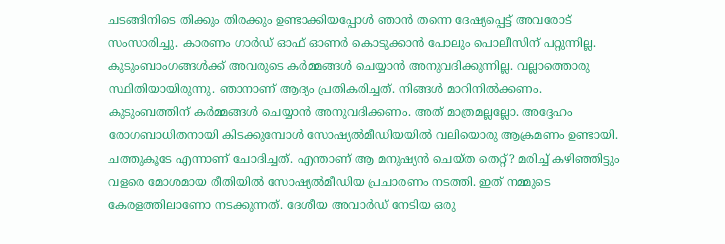ചടങ്ങിനിടെ തിക്കും തിരക്കും ഉണ്ടാക്കിയപ്പോള്‍ ഞാന്‍ തന്നെ ദേഷ്യപ്പെട്ട് അവരോട് സംസാരിച്ചു. കാരണം ഗാര്‍ഡ് ഓഫ് ഓണര്‍ കൊടുക്കാന്‍ പോലും പൊലീസിന് പറ്റുന്നില്ല. കുടുംബാംഗങ്ങള്‍ക്ക് അവരുടെ കര്‍മ്മങ്ങള്‍ ചെയ്യാന്‍ അനുവദിക്കുന്നില്ല. വല്ലാത്തൊരു സ്ഥിതിയായിരുന്നു. ഞാനാണ് ആദ്യം പ്രതികരിച്ചത്. നിങ്ങള്‍ മാറിനില്‍ക്കണം. കുടുംബത്തിന് കര്‍മ്മങ്ങള്‍ ചെയ്യാന്‍ അനുവദിക്കണം. അത് മാത്രമല്ലല്ലോ. അദ്ദേഹം രോഗബാധിതനായി കിടക്കുമ്പോള്‍ സോഷ്യല്‍മീഡിയയില്‍ വലിയൊരു ആക്രമണം ഉണ്ടായി. ചത്തുകൂടേ എന്നാണ് ചോദിച്ചത്. എന്താണ് ആ മനുഷ്യന്‍ ചെയ്ത തെറ്റ്? മരിച്ച് കഴിഞ്ഞിട്ടും വളരെ മോശമായ രീതിയില്‍ സോഷ്യല്‍മീഡിയ പ്രചാരണം നടത്തി. ഇത് നമ്മുടെ കേരളത്തിലാണോ നടക്കുന്നത്. ദേശീയ അവാര്‍ഡ് നേടിയ ഒരു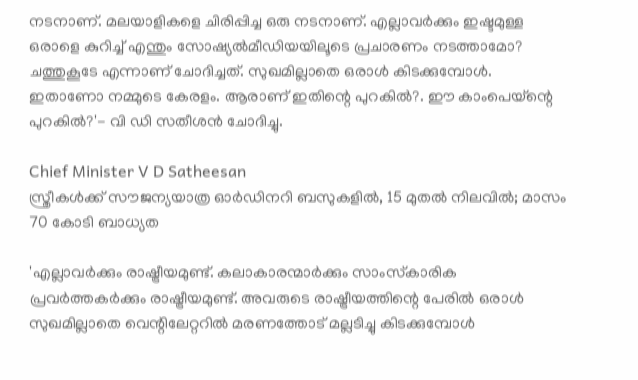നടനാണ്. മലയാളികളെ ചിരിപ്പിച്ച ഒരു നടനാണ്. എല്ലാവര്‍ക്കും ഇഷ്ടമുള്ള ഒരാളെ കുറിച്ച് എന്തും സോഷ്യല്‍മീഡിയയിലൂടെ പ്രചാരണം നടത്താമോ? ചത്തുകൂടേ എന്നാണ് ചോദിച്ചത്. സുഖമില്ലാതെ ഒരാള്‍ കിടക്കുമ്പോള്‍. ഇതാണോ നമ്മുടെ കേരളം. ആരാണ് ഇതിന്റെ പുറകില്‍?. ഈ കാംപെയ്‌ന്റെ പുറകില്‍?'- വി ഡി സതീശന്‍ ചോദിച്ചു.

Chief Minister V D Satheesan
സ്ത്രീകള്‍ക്ക് സൗജന്യയാത്ര ഓര്‍ഡിനറി ബസുകളില്‍, 15 മുതൽ നിലവിൽ; മാസം 70 കോടി ബാധ്യത

'എല്ലാവര്‍ക്കും രാഷ്ട്രീയമുണ്ട്. കലാകാരന്മാര്‍ക്കും സാംസ്‌കാരിക പ്രവര്‍ത്തകര്‍ക്കും രാഷ്ട്രീയമുണ്ട്. അവരുടെ രാഷ്ട്രീയത്തിന്റെ പേരില്‍ ഒരാള്‍ സുഖമില്ലാതെ വെന്റിലേറ്ററില്‍ മരണത്തോട് മല്ലടിച്ചു കിടക്കുമ്പോള്‍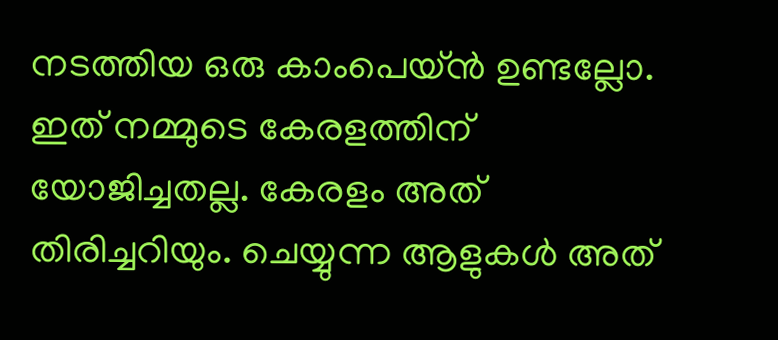നടത്തിയ ഒരു കാംപെയ്ന്‍ ഉണ്ടല്ലോ. ഇത് നമ്മുടെ കേരളത്തിന് യോജിച്ചതല്ല. കേരളം അത് തിരിച്ചറിയും. ചെയ്യുന്ന ആളുകള്‍ അത്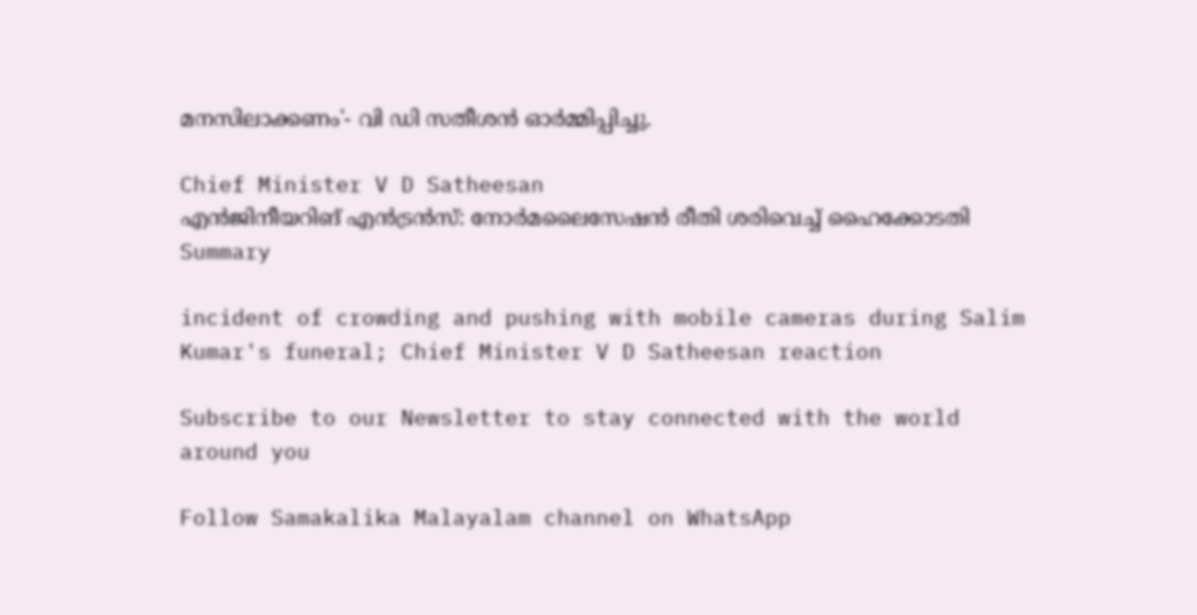മനസിലാക്കണം'- വി ഡി സതീശന്‍ ഓര്‍മ്മിപ്പിച്ചു.

Chief Minister V D Satheesan
എന്‍ജിനീയറിങ് എന്‍ട്രന്‍സ്: നോര്‍മലൈസേഷന്‍ രീതി ശരിവെച്ച് ഹൈക്കോടതി
Summary

incident of crowding and pushing with mobile cameras during Salim Kumar's funeral; Chief Minister V D Satheesan reaction

Subscribe to our Newsletter to stay connected with the world around you

Follow Samakalika Malayalam channel on WhatsApp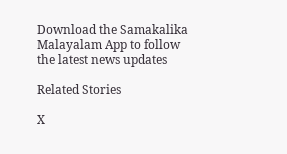Download the Samakalika Malayalam App to follow the latest news updates

Related Stories

X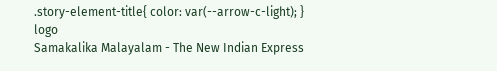.story-element-title{ color: var(--arrow-c-light); }
logo
Samakalika Malayalam - The New Indian Express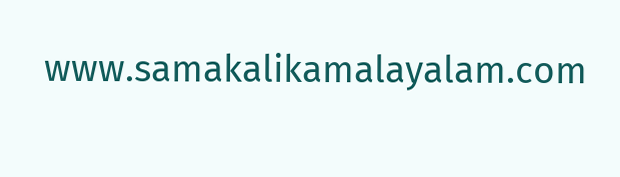www.samakalikamalayalam.com